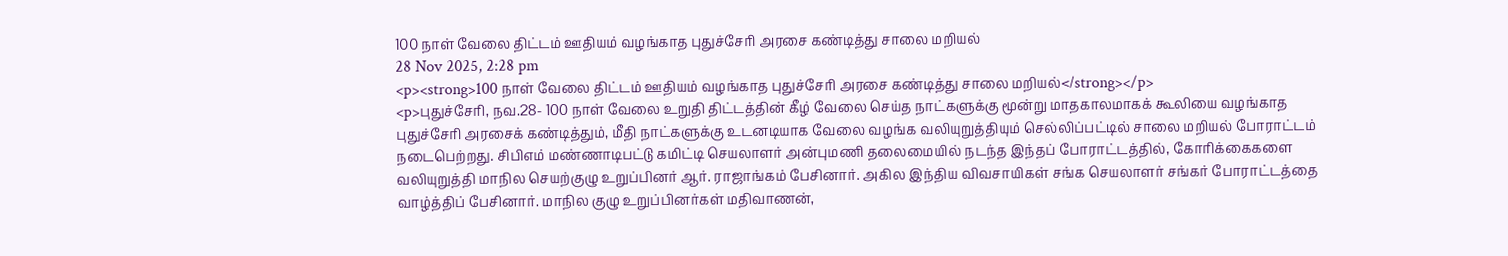100 நாள் வேலை திட்டம் ஊதியம் வழங்காத புதுச்சேரி அரசை கண்டித்து சாலை மறியல்
28 Nov 2025, 2:28 pm
<p><strong>100 நாள் வேலை திட்டம் ஊதியம் வழங்காத புதுச்சேரி அரசை கண்டித்து சாலை மறியல்</strong></p>
<p>புதுச்சேரி, நவ.28- 100 நாள் வேலை உறுதி திட்டத்தின் கீழ் வேலை செய்த நாட்களுக்கு மூன்று மாதகாலமாகக் கூலியை வழங்காத புதுச்சேரி அரசைக் கண்டித்தும், மீதி நாட்களுக்கு உடனடியாக வேலை வழங்க வலியுறுத்தியும் செல்லிப்பட்டில் சாலை மறியல் போராட்டம் நடைபெற்றது. சிபிஎம் மண்ணாடிபட்டு கமிட்டி செயலாளர் அன்புமணி தலைமையில் நடந்த இந்தப் போராட்டத்தில், கோரிக்கைகளை வலியுறுத்தி மாநில செயற்குழு உறுப்பினர் ஆர். ராஜாங்கம் பேசினார். அகில இந்திய விவசாயிகள் சங்க செயலாளர் சங்கர் போராட்டத்தை வாழ்த்திப் பேசினார். மாநில குழு உறுப்பினர்கள் மதிவாணன்,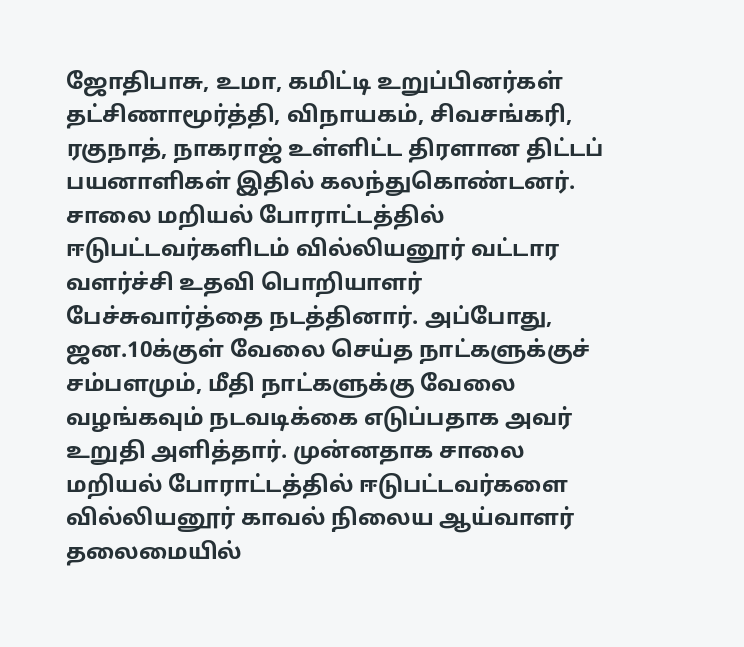ஜோதிபாசு, உமா, கமிட்டி உறுப்பினர்கள் தட்சிணாமூர்த்தி, விநாயகம், சிவசங்கரி, ரகுநாத், நாகராஜ் உள்ளிட்ட திரளான திட்டப் பயனாளிகள் இதில் கலந்துகொண்டனர். சாலை மறியல் போராட்டத்தில் ஈடுபட்டவர்களிடம் வில்லியனூர் வட்டார வளர்ச்சி உதவி பொறியாளர் பேச்சுவார்த்தை நடத்தினார். அப்போது, ஜன.10க்குள் வேலை செய்த நாட்களுக்குச் சம்பளமும், மீதி நாட்களுக்கு வேலை வழங்கவும் நடவடிக்கை எடுப்பதாக அவர் உறுதி அளித்தார். முன்னதாக சாலை மறியல் போராட்டத்தில் ஈடுபட்டவர்களை வில்லியனூர் காவல் நிலைய ஆய்வாளர் தலைமையில்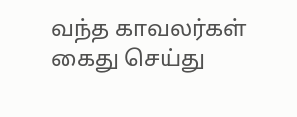வந்த காவலர்கள் கைது செய்து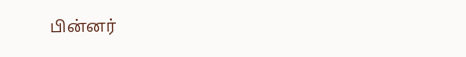பின்னர்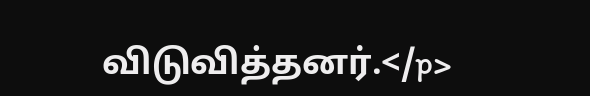விடுவித்தனர்.</p>